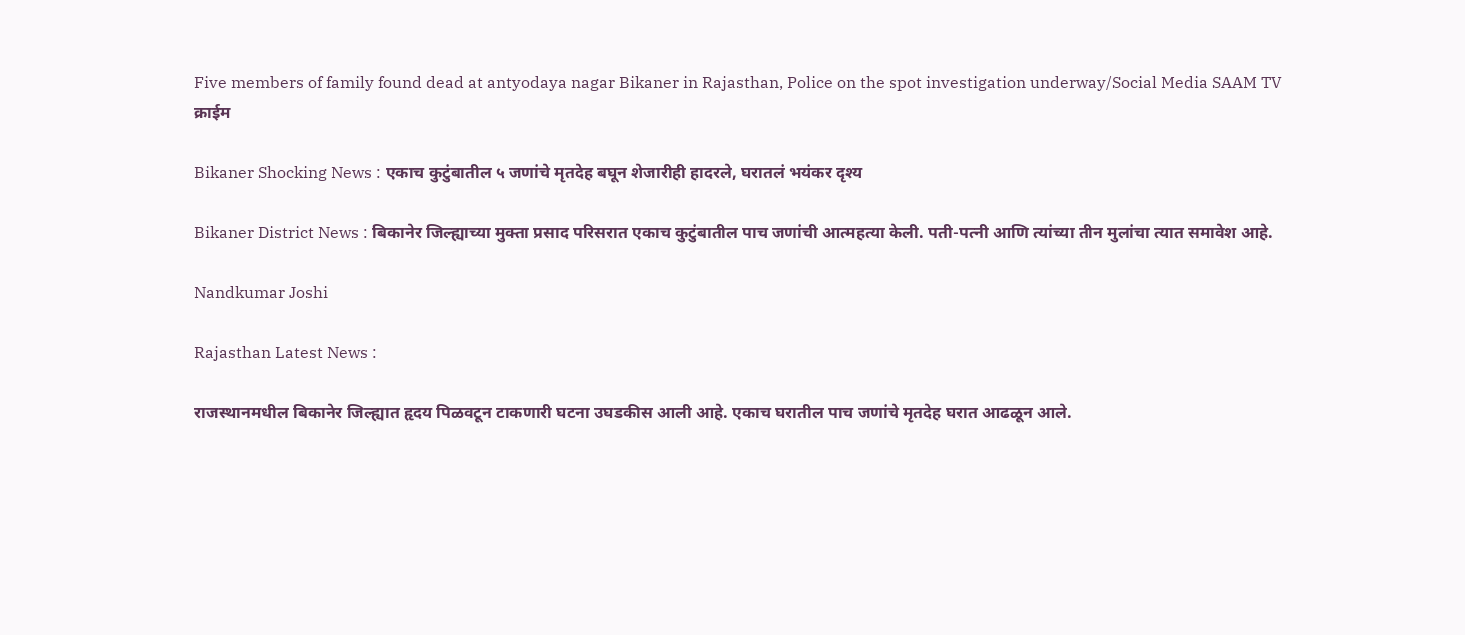Five members of family found dead at antyodaya nagar Bikaner in Rajasthan, Police on the spot investigation underway/Social Media SAAM TV
क्राईम

Bikaner Shocking News : एकाच कुटुंबातील ५ जणांचे मृतदेह बघून शेजारीही हादरले, घरातलं भयंकर दृश्य

Bikaner District News : बिकानेर जिल्ह्याच्या मुक्ता प्रसाद परिसरात एकाच कुटुंबातील पाच जणांची आत्महत्या केली. पती-पत्नी आणि त्यांच्या तीन मुलांचा त्यात समावेश आहे.

Nandkumar Joshi

Rajasthan Latest News :

राजस्थानमधील बिकानेर जिल्ह्यात हृदय पिळवटून टाकणारी घटना उघडकीस आली आहे. एकाच घरातील पाच जणांचे मृतदेह घरात आढळून आले.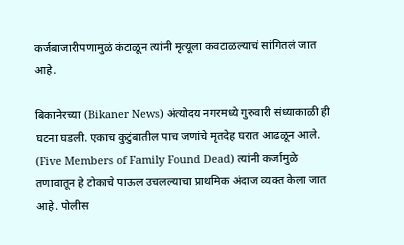कर्जबाजारीपणामुळं कंटाळून त्यांनी मृत्यूला कवटाळल्याचं सांगितलं जात आहे.

बिकानेरच्या (Bikaner News) अंत्योदय नगरमध्ये गुरुवारी संध्याकाळी ही घटना घडली. एकाच कुटुंबातील पाच जणांचे मृतदेह घरात आढळून आले. (Five Members of Family Found Dead) त्यांनी कर्जामुळे तणावातून हे टोकाचे पाऊल उचलल्याचा प्राथमिक अंदाज व्यक्त केला जात आहे. पोलीस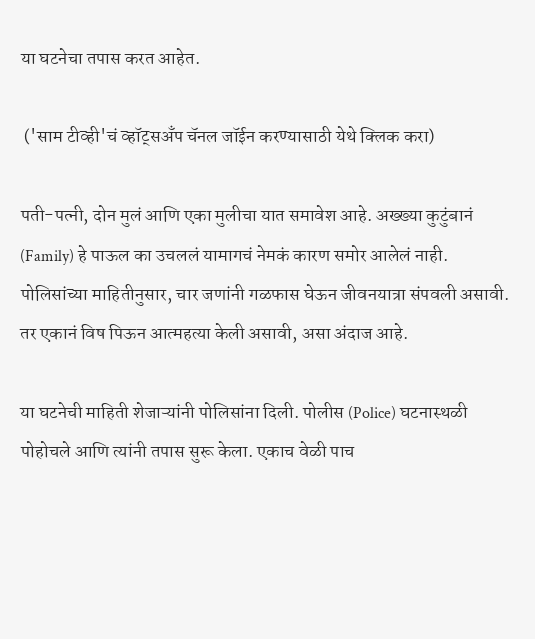या घटनेचा तपास करत आहेत.

 ('साम टीव्ही'चं व्हॉट्सअँप चॅनल जॉईन करण्यासाठी येथे क्लिक करा)

पती-पत्नी, दोन मुलं आणि एका मुलीचा यात समावेश आहे. अख्ख्या कुटुंबानं (Family) हे पाऊल का उचललं यामागचं नेमकं कारण समोर आलेलं नाही. पोलिसांच्या माहितीनुसार, चार जणांनी गळफास घेऊन जीवनयात्रा संपवली असावी. तर एकानं विष पिऊन आत्महत्या केली असावी, असा अंदाज आहे.

या घटनेची माहिती शेजाऱ्यांनी पोलिसांना दिली. पोलीस (Police) घटनास्थळी पोहोचले आणि त्यांनी तपास सुरू केला. एकाच वेळी पाच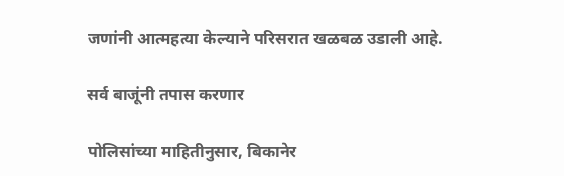जणांनी आत्महत्या केल्याने परिसरात खळबळ उडाली आहे.

सर्व बाजूंनी तपास करणार

पोलिसांच्या माहितीनुसार, बिकानेर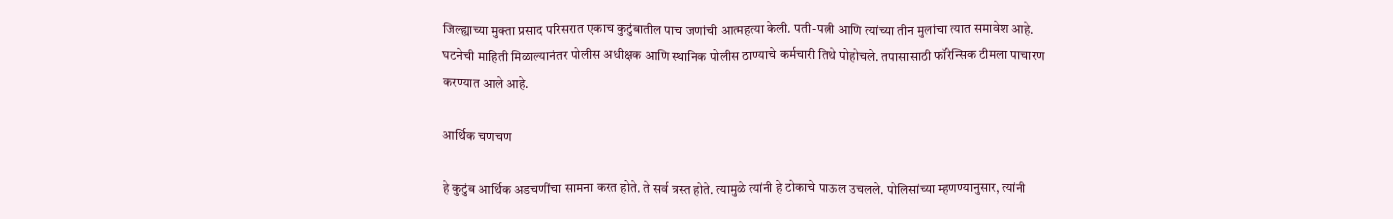जिल्ह्याच्या मुक्ता प्रसाद परिसरात एकाच कुटुंबातील पाच जणांची आत्महत्या केली. पती-पत्नी आणि त्यांच्या तीन मुलांचा त्यात समावेश आहे. घटनेची माहिती मिळाल्यानंतर पोलीस अधीक्षक आणि स्थानिक पोलीस ठाण्याचे कर्मचारी तिथे पोहोचले. तपासासाठी फॉरेन्सिक टीमला पाचारण करण्यात आले आहे.

आर्थिक चणचण

हे कुटुंब आर्थिक अडचणींचा सामना करत होते. ते सर्व त्रस्त होते. त्यामुळे त्यांनी हे टोकाचे पाऊल उचलले. पोलिसांच्या म्हणण्यानुसार, त्यांनी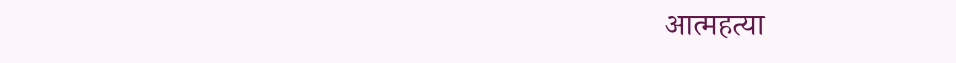आत्महत्या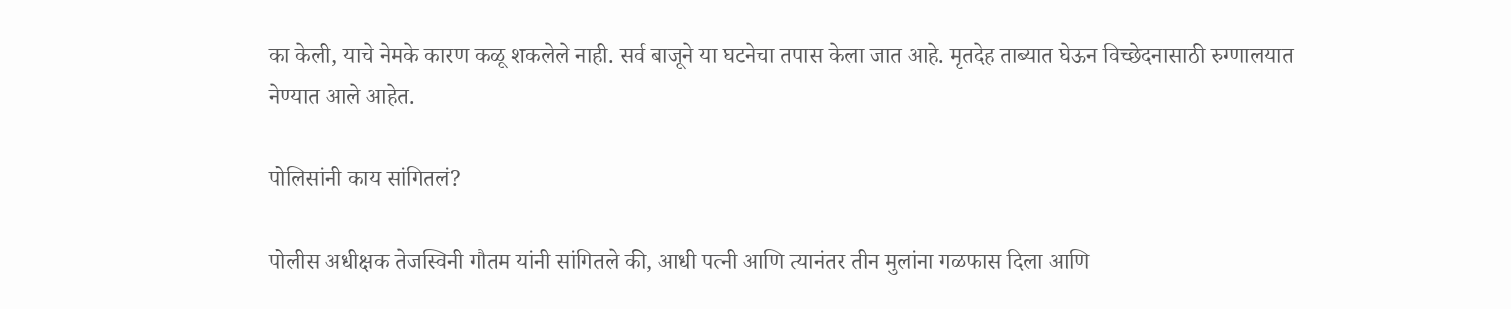का केली, याचे नेमके कारण कळू शकलेले नाही. सर्व बाजूने या घटनेचा तपास केला जात आहे. मृतदेह ताब्यात घेऊन विच्छेदनासाठी रुग्णालयात नेण्यात आले आहेत.

पोलिसांनी काय सांगितलं?

पोलीस अधीक्षक तेजस्विनी गौतम यांनी सांगितले की, आधी पत्नी आणि त्यानंतर तीन मुलांना गळफास दिला आणि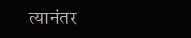त्यानंतर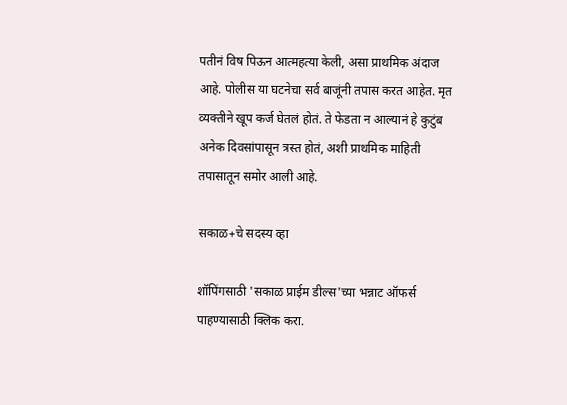पतीनं विष पिऊन आत्महत्या केली, असा प्राथमिक अंदाज आहे. पोलीस या घटनेचा सर्व बाजूंनी तपास करत आहेत. मृत व्यक्तीने खूप कर्ज घेतलं होतं. ते फेडता न आल्यानं हे कुटुंब अनेक दिवसांपासून त्रस्त होतं, अशी प्राथमिक माहिती तपासातून समोर आली आहे.

सकाळ+चे सदस्य व्हा

शॉपिंगसाठी 'सकाळ प्राईम डील्स'च्या भन्नाट ऑफर्स पाहण्यासाठी क्लिक करा.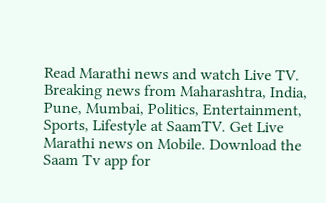Read Marathi news and watch Live TV. Breaking news from Maharashtra, India, Pune, Mumbai, Politics, Entertainment, Sports, Lifestyle at SaamTV. Get Live Marathi news on Mobile. Download the Saam Tv app for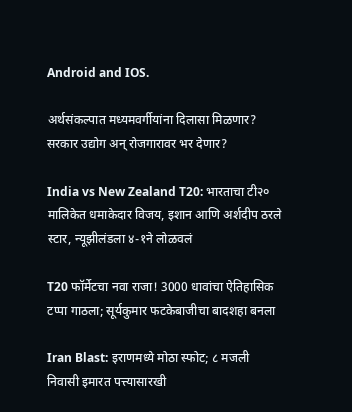Android and IOS.

अर्थसंकल्पात मध्यमवर्गीयांना दिलासा मिळणार? सरकार उद्योग अन् रोजगारावर भर देणार?

India vs New Zealand T20: भारताचा टी२० मालिकेत धमाकेदार विजय, इशान आणि अर्शदीप ठरले स्टार, न्यूझीलंडला ४-१ने लोळवलं

T20 फॉर्मेटचा नवा राजा! 3000 धावांचा ऐतिहासिक टप्पा गाठला; सूर्यकुमार फटकेबाजीचा बादशहा बनला

Iran Blast: इराणमध्ये मोठा स्फोट; ८ मजली निवासी इमारत पत्त्यासारखी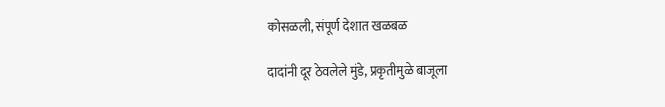कोसळली, संपूर्ण देशात खळबळ

दादांनी दूर ठेवलेले मुंडे, प्रकृतीमुळे बाजूला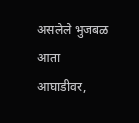असलेले भुजबळ आता आघाडीवर,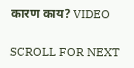कारण काय? VIDEO

SCROLL FOR NEXT